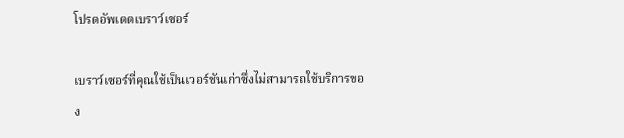โปรดอัพเดตเบราว์เซอร์

เบราว์เซอร์ที่คุณใช้เป็นเวอร์ชันเก่าซึ่งไม่สามารถใช้บริการของ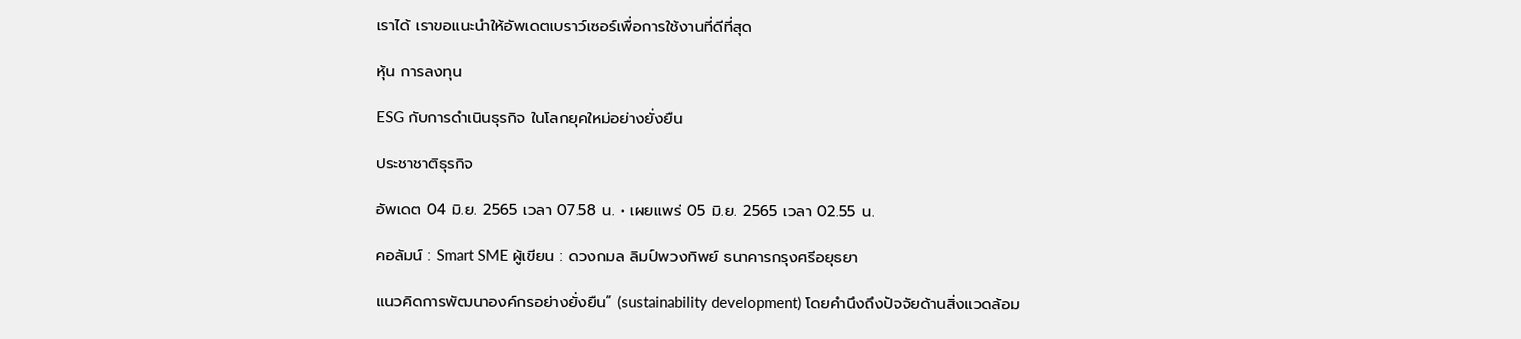เราได้ เราขอแนะนำให้อัพเดตเบราว์เซอร์เพื่อการใช้งานที่ดีที่สุด

หุ้น การลงทุน

ESG กับการดำเนินธุรกิจ ในโลกยุคใหม่อย่างยั่งยืน

ประชาชาติธุรกิจ

อัพเดต 04 มิ.ย. 2565 เวลา 07.58 น. • เผยแพร่ 05 มิ.ย. 2565 เวลา 02.55 น.

คอลัมน์ : Smart SME ผู้เขียน : ดวงกมล ลิมป์พวงทิพย์ ธนาคารกรุงศรีอยุธยา

แนวคิดการพัฒนาองค์กรอย่างยั่งยืน” (sustainability development) โดยคำนึงถึงปัจจัยด้านสิ่งแวดล้อม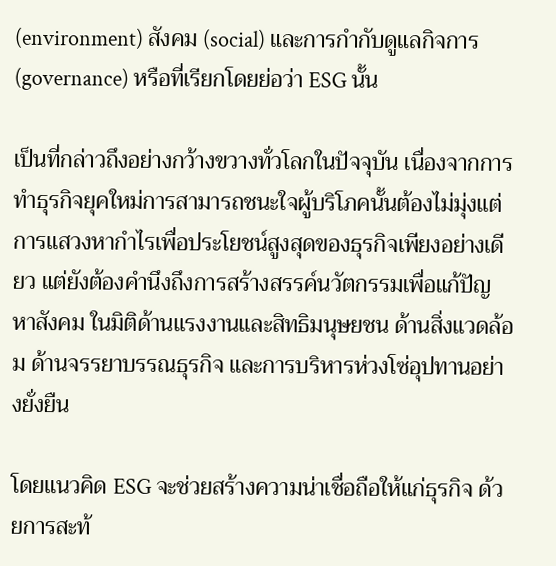(environment) สังคม (social) และการกำกับดูแลกิจการ (governance) หรือที่เรียกโดยย่อว่า ESG นั้น

เป็นที่กล่าวถึงอย่างกว้างขวางทั่วโลกในปัจจุบัน เนื่องจากการทำธุรกิจยุคใหม่การสามารถชนะใจผู้บริโภคนั้นต้องไม่มุ่งแต่การแสวงหากำไรเพื่อประโยชน์สูงสุดของธุรกิจเพียงอย่างเดียว แต่ยังต้องคำนึงถึงการสร้างสรรค์นวัตกรรมเพื่อแก้ปัญหาสังคม ในมิติด้านแรงงานและสิทธิมนุษยชน ด้านสิ่งแวดล้อม ด้านจรรยาบรรณธุรกิจ และการบริหารห่วงโซ่อุปทานอย่างยั่งยืน

โดยแนวคิด ESG จะช่วยสร้างความน่าเชื่อถือให้แก่ธุรกิจ ด้วยการสะท้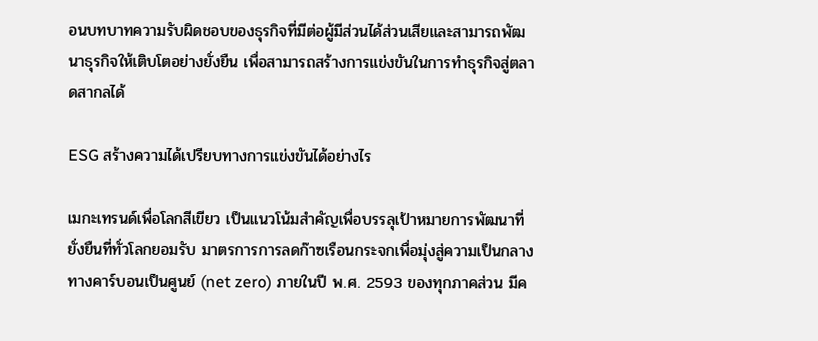อนบทบาทความรับผิดชอบของธุรกิจที่มีต่อผู้มีส่วนได้ส่วนเสียและสามารถพัฒนาธุรกิจให้เติบโตอย่างยั่งยืน เพื่อสามารถสร้างการแข่งขันในการทำธุรกิจสู่ตลาดสากลได้

ESG สร้างความได้เปรียบทางการแข่งขันได้อย่างไร

เมกะเทรนด์เพื่อโลกสีเขียว เป็นแนวโน้มสำคัญเพื่อบรรลุเป้าหมายการพัฒนาที่ยั่งยืนที่ทั่วโลกยอมรับ มาตรการการลดก๊าซเรือนกระจกเพื่อมุ่งสู่ความเป็นกลางทางคาร์บอนเป็นศูนย์ (net zero) ภายในปี พ.ศ. 2593 ของทุกภาคส่วน มีค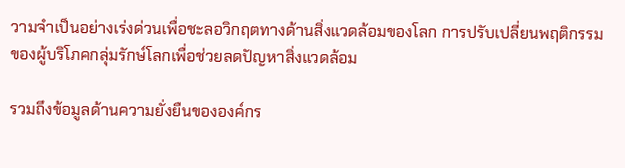วามจำเป็นอย่างเร่งด่วนเพื่อชะลอวิกฤตทางด้านสิ่งแวดล้อมของโลก การปรับเปลี่ยนพฤติกรรมของผู้บริโภคกลุ่มรักษ์โลกเพื่อช่วยลดปัญหาสิ่งแวดล้อม

รวมถึงข้อมูลด้านความยั่งยืนขององค์กร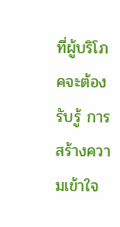ที่ผู้บริโภคจะต้องรับรู้ การสร้างความเข้าใจ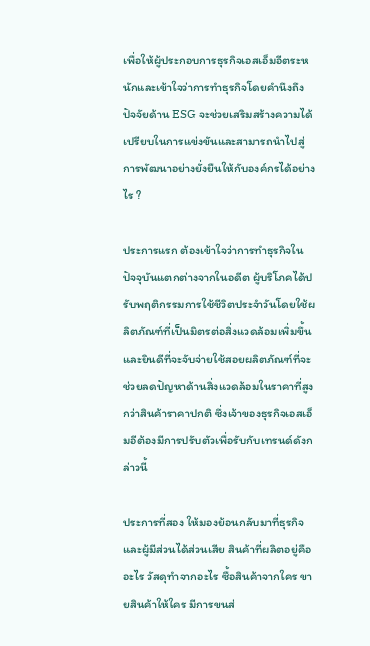เพื่อให้ผู้ประกอบการธุรกิจเอสเอ็มอีตระหนักและเข้าใจว่าการทำธุรกิจโดยคำนึงถึงปัจจัยด้าน ESG จะช่วยเสริมสร้างความได้เปรียบในการแข่งขันและสามารถนำไปสู่การพัฒนาอย่างยั่งยืนให้กับองค์กรได้อย่างไร ?

ประการแรก ต้องเข้าใจว่าการทำธุรกิจในปัจจุบันแตกต่างจากในอดีต ผู้บริโภคได้ปรับพฤติกรรมการใช้ชีวิตประจำวันโดยใช้ผลิตภัณฑ์ที่เป็นมิตรต่อสิ่งแวดล้อมเพิ่มขึ้น และยินดีที่จะจับจ่ายใช้สอยผลิตภัณฑ์ที่จะช่วยลดปัญหาด้านสิ่งแวดล้อมในราคาที่สูงกว่าสินค้าราคาปกติ ซึ่งเจ้าของธุรกิจเอสเอ็มอีต้องมีการปรับตัวเพื่อรับกับเทรนด์ดังกล่าวนี้

ประการที่สอง ให้มองย้อนกลับมาที่ธุรกิจและผู้มีส่วนได้ส่วนเสีย สินค้าที่ผลิตอยู่คืออะไร วัสดุทำจากอะไร ซื้อสินค้าจากใคร ขายสินค้าให้ใคร มีการขนส่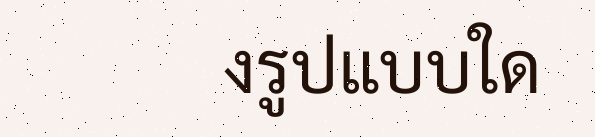งรูปแบบใด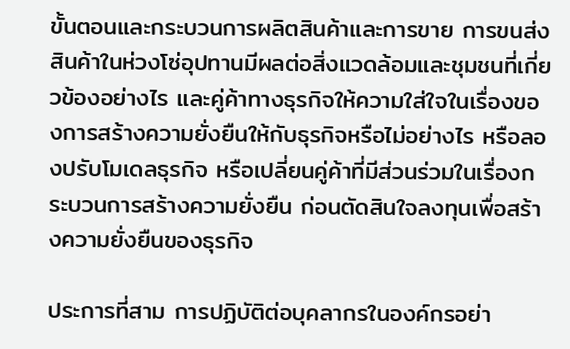ขั้นตอนและกระบวนการผลิตสินค้าและการขาย การขนส่งสินค้าในห่วงโซ่อุปทานมีผลต่อสิ่งแวดล้อมและชุมชนที่เกี่ยวข้องอย่างไร และคู่ค้าทางธุรกิจให้ความใส่ใจในเรื่องของการสร้างความยั่งยืนให้กับธุรกิจหรือไม่อย่างไร หรือลองปรับโมเดลธุรกิจ หรือเปลี่ยนคู่ค้าที่มีส่วนร่วมในเรื่องกระบวนการสร้างความยั่งยืน ก่อนตัดสินใจลงทุนเพื่อสร้างความยั่งยืนของธุรกิจ

ประการที่สาม การปฏิบัติต่อบุคลากรในองค์กรอย่า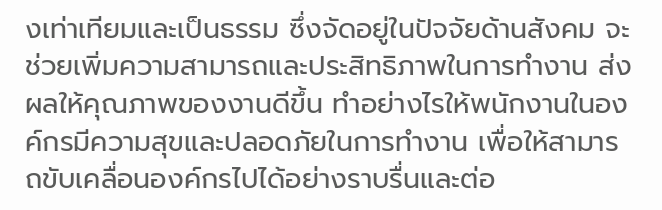งเท่าเทียมและเป็นธรรม ซึ่งจัดอยู่ในปัจจัยด้านสังคม จะช่วยเพิ่มความสามารถและประสิทธิภาพในการทำงาน ส่งผลให้คุณภาพของงานดีขึ้น ทำอย่างไรให้พนักงานในองค์กรมีความสุขและปลอดภัยในการทำงาน เพื่อให้สามารถขับเคลื่อนองค์กรไปได้อย่างราบรื่นและต่อ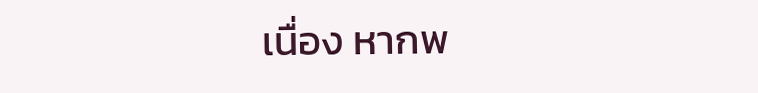เนื่อง หากพ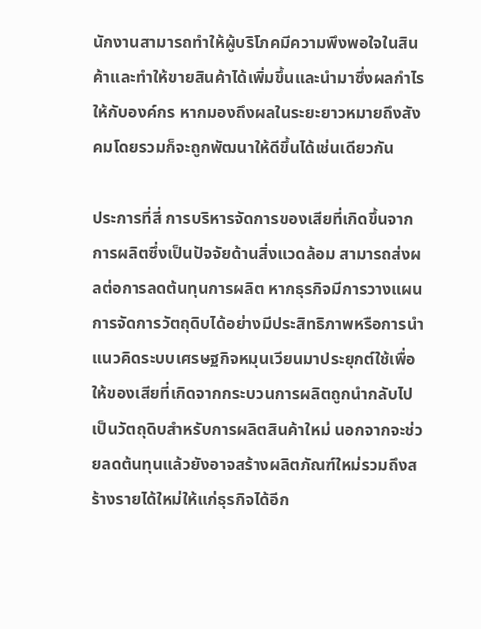นักงานสามารถทำให้ผู้บริโภคมีความพึงพอใจในสินค้าและทำให้ขายสินค้าได้เพิ่มขึ้นและนำมาซึ่งผลกำไรให้กับองค์กร หากมองถึงผลในระยะยาวหมายถึงสังคมโดยรวมก็จะถูกพัฒนาให้ดีขึ้นได้เช่นเดียวกัน

ประการที่สี่ การบริหารจัดการของเสียที่เกิดขึ้นจากการผลิตซึ่งเป็นปัจจัยด้านสิ่งแวดล้อม สามารถส่งผลต่อการลดต้นทุนการผลิต หากธุรกิจมีการวางแผน
การจัดการวัตถุดิบได้อย่างมีประสิทธิภาพหรือการนำแนวคิดระบบเศรษฐกิจหมุนเวียนมาประยุกต์ใช้เพื่อให้ของเสียที่เกิดจากกระบวนการผลิตถูกนำกลับไปเป็นวัตถุดิบสำหรับการผลิตสินค้าใหม่ นอกจากจะช่วยลดต้นทุนแล้วยังอาจสร้างผลิตภัณฑ์ใหม่รวมถึงสร้างรายได้ใหม่ให้แก่ธุรกิจได้อีก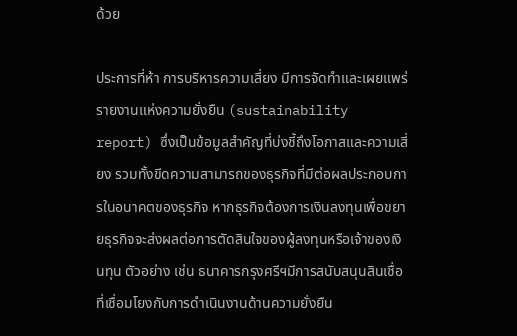ด้วย

ประการที่ห้า การบริหารความเสี่ยง มีการจัดทำและเผยแพร่รายงานแห่งความยั่งยืน (sustainability report) ซึ่งเป็นข้อมูลสำคัญที่บ่งชี้ถึงโอกาสและความเสี่ยง รวมทั้งขีดความสามารถของธุรกิจที่มีต่อผลประกอบการในอนาคตของธุรกิจ หากธุรกิจต้องการเงินลงทุนเพื่อขยายธุรกิจจะส่งผลต่อการตัดสินใจของผู้ลงทุนหรือเจ้าของเงินทุน ตัวอย่าง เช่น ธนาคารกรุงศรีฯมีการสนับสนุนสินเชื่อที่เชื่อมโยงกับการดำเนินงานด้านความยั่งยืน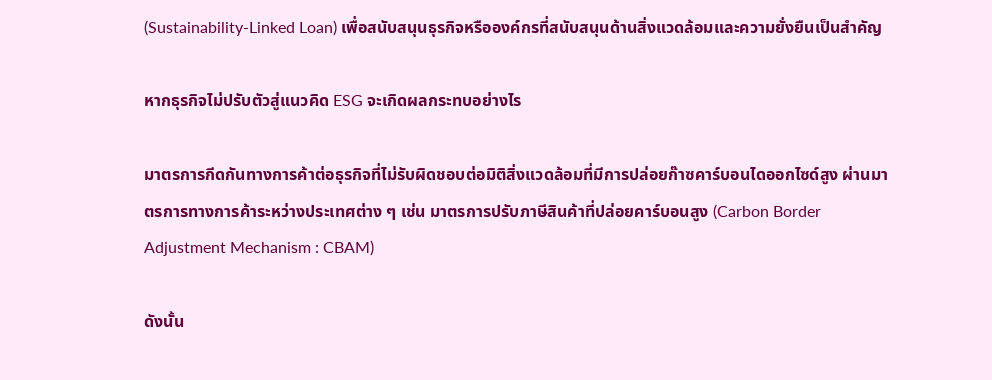(Sustainability-Linked Loan) เพื่อสนับสนุนธุรกิจหรือองค์กรที่สนับสนุนด้านสิ่งแวดล้อมและความยั่งยืนเป็นสำคัญ

หากธุรกิจไม่ปรับตัวสู่แนวคิด ESG จะเกิดผลกระทบอย่างไร

มาตรการกีดกันทางการค้าต่อธุรกิจที่ไม่รับผิดชอบต่อมิติสิ่งแวดล้อมที่มีการปล่อยก๊าซคาร์บอนไดออกไซด์สูง ผ่านมาตรการทางการค้าระหว่างประเทศต่าง ๆ เช่น มาตรการปรับภาษีสินค้าที่ปล่อยคาร์บอนสูง (Carbon Border Adjustment Mechanism : CBAM)

ดังนั้น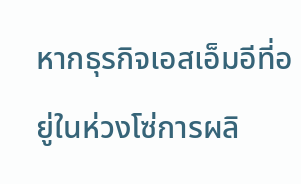หากธุรกิจเอสเอ็มอีที่อยู่ในห่วงโซ่การผลิ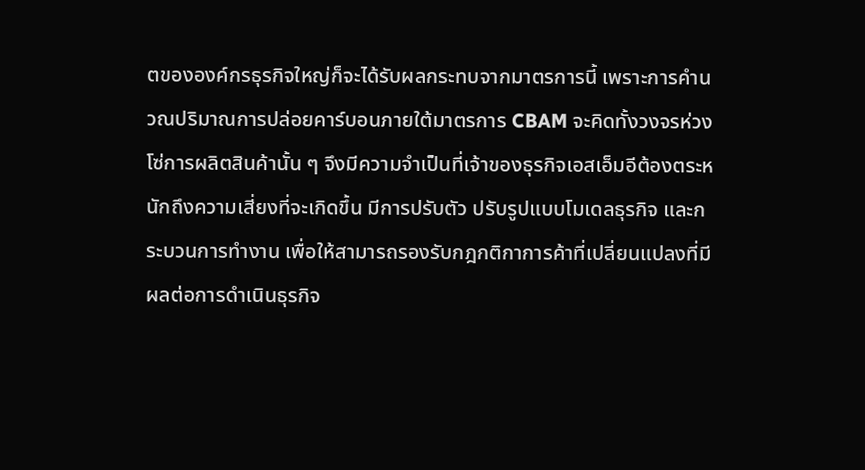ตขององค์กรธุรกิจใหญ่ก็จะได้รับผลกระทบจากมาตรการนี้ เพราะการคำนวณปริมาณการปล่อยคาร์บอนภายใต้มาตรการ CBAM จะคิดทั้งวงจรห่วงโซ่การผลิตสินค้านั้น ๆ จึงมีความจำเป็นที่เจ้าของธุรกิจเอสเอ็มอีต้องตระหนักถึงความเสี่ยงที่จะเกิดขึ้น มีการปรับตัว ปรับรูปแบบโมเดลธุรกิจ และกระบวนการทำงาน เพื่อให้สามารถรองรับกฎกติกาการค้าที่เปลี่ยนแปลงที่มีผลต่อการดำเนินธุรกิจ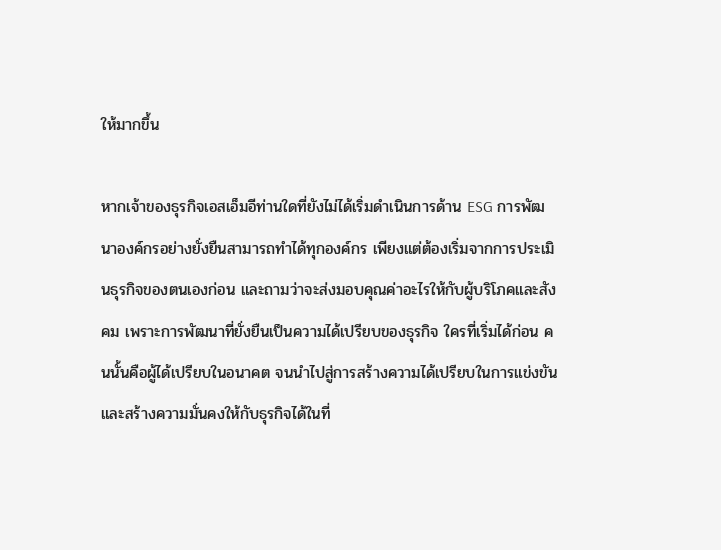ให้มากขึ้น

หากเจ้าของธุรกิจเอสเอ็มอีท่านใดที่ยังไม่ได้เริ่มดำเนินการด้าน ESG การพัฒนาองค์กรอย่างยั่งยืนสามารถทำได้ทุกองค์กร เพียงแต่ต้องเริ่มจากการประเมินธุรกิจของตนเองก่อน และถามว่าจะส่งมอบคุณค่าอะไรให้กับผู้บริโภคและสังคม เพราะการพัฒนาที่ยั่งยืนเป็นความได้เปรียบของธุรกิจ ใครที่เริ่มได้ก่อน คนนั้นคือผู้ได้เปรียบในอนาคต จนนำไปสู่การสร้างความได้เปรียบในการแข่งขันและสร้างความมั่นคงให้กับธุรกิจได้ในที่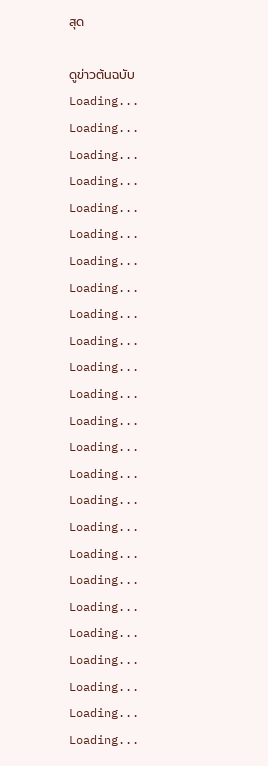สุด

ดูข่าวต้นฉบับ
Loading...
Loading...
Loading...
Loading...
Loading...
Loading...
Loading...
Loading...
Loading...
Loading...
Loading...
Loading...
Loading...
Loading...
Loading...
Loading...
Loading...
Loading...
Loading...
Loading...
Loading...
Loading...
Loading...
Loading...
Loading...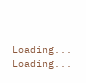Loading...
Loading...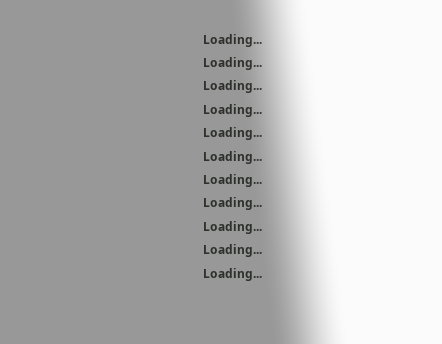Loading...
Loading...
Loading...
Loading...
Loading...
Loading...
Loading...
Loading...
Loading...
Loading...
Loading...